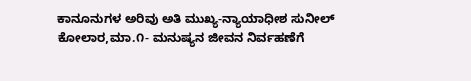ಕಾನೂನುಗಳ ಅರಿವು ಅತಿ ಮುಖ್ಯ-ನ್ಯಾಯಾಧೀಶ ಸುನೀಲ್
ಕೋಲಾರ,ಮಾ.೧- ಮನುಷ್ಯನ ಜೀವನ ನಿರ್ವಹಣೆಗೆ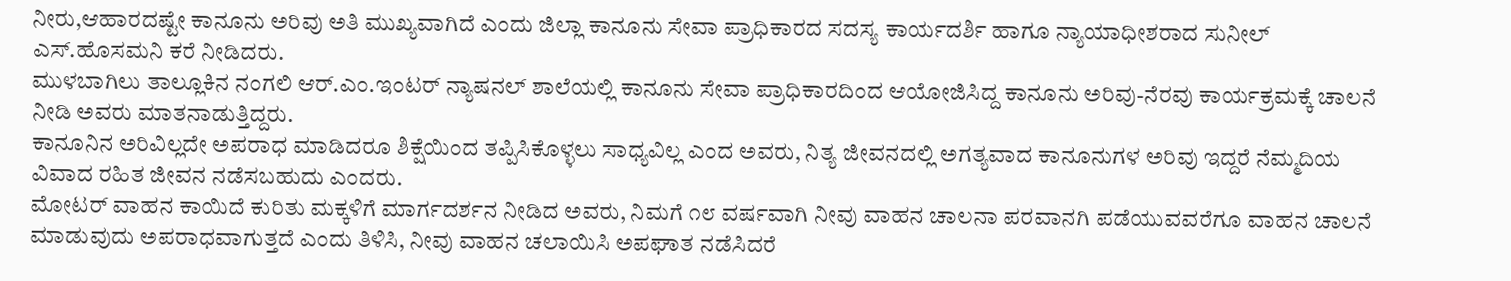ನೀರು,ಆಹಾರದಷ್ಟೇ ಕಾನೂನು ಅರಿವು ಅತಿ ಮುಖ್ಯವಾಗಿದೆ ಎಂದು ಜಿಲ್ಲಾ ಕಾನೂನು ಸೇವಾ ಪ್ರಾಧಿಕಾರದ ಸದಸ್ಯ ಕಾರ್ಯದರ್ಶಿ ಹಾಗೂ ನ್ಯಾಯಾಧೀಶರಾದ ಸುನೀಲ್ ಎಸ್.ಹೊಸಮನಿ ಕರೆ ನೀಡಿದರು.
ಮುಳಬಾಗಿಲು ತಾಲ್ಲೂಕಿನ ನಂಗಲಿ ಆರ್.ಎಂ.ಇಂಟರ್ ನ್ಯಾಷನಲ್ ಶಾಲೆಯಲ್ಲಿ ಕಾನೂನು ಸೇವಾ ಪ್ರಾಧಿಕಾರದಿಂದ ಆಯೋಜಿಸಿದ್ದ ಕಾನೂನು ಅರಿವು-ನೆರವು ಕಾರ್ಯಕ್ರಮಕ್ಕೆ ಚಾಲನೆ ನೀಡಿ ಅವರು ಮಾತನಾಡುತ್ತಿದ್ದರು.
ಕಾನೂನಿನ ಅರಿವಿಲ್ಲದೇ ಅಪರಾಧ ಮಾಡಿದರೂ ಶಿಕ್ಷೆಯಿಂದ ತಪ್ಪಿಸಿಕೊಳ್ಳಲು ಸಾಧ್ಯವಿಲ್ಲ ಎಂದ ಅವರು, ನಿತ್ಯ ಜೀವನದಲ್ಲಿ ಅಗತ್ಯವಾದ ಕಾನೂನುಗಳ ಅರಿವು ಇದ್ದರೆ ನೆಮ್ಮದಿಯ ವಿವಾದ ರಹಿತ ಜೀವನ ನಡೆಸಬಹುದು ಎಂದರು.
ಮೋಟರ್ ವಾಹನ ಕಾಯಿದೆ ಕುರಿತು ಮಕ್ಕಳಿಗೆ ಮಾರ್ಗದರ್ಶನ ನೀಡಿದ ಅವರು, ನಿಮಗೆ ೧೮ ವರ್ಷವಾಗಿ ನೀವು ವಾಹನ ಚಾಲನಾ ಪರವಾನಗಿ ಪಡೆಯುವವರೆಗೂ ವಾಹನ ಚಾಲನೆ ಮಾಡುವುದು ಅಪರಾಧವಾಗುತ್ತದೆ ಎಂದು ತಿಳಿಸಿ, ನೀವು ವಾಹನ ಚಲಾಯಿಸಿ ಅಪಘಾತ ನಡೆಸಿದರೆ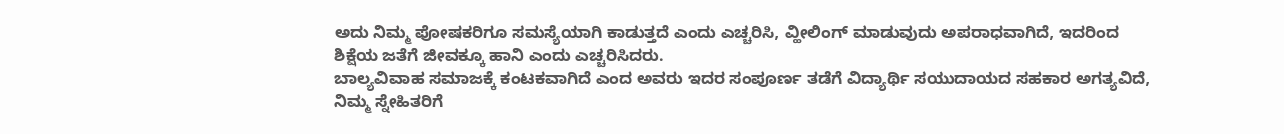ಅದು ನಿಮ್ಮ ಪೋಷಕರಿಗೂ ಸಮಸ್ಯೆಯಾಗಿ ಕಾಡುತ್ತದೆ ಎಂದು ಎಚ್ಚರಿಸಿ, ವ್ಹೀಲಿಂಗ್ ಮಾಡುವುದು ಅಪರಾಧವಾಗಿದೆ, ಇದರಿಂದ ಶಿಕ್ಷೆಯ ಜತೆಗೆ ಜೀವಕ್ಕೂ ಹಾನಿ ಎಂದು ಎಚ್ಚರಿಸಿದರು.
ಬಾಲ್ಯವಿವಾಹ ಸಮಾಜಕ್ಕೆ ಕಂಟಕವಾಗಿದೆ ಎಂದ ಅವರು ಇದರ ಸಂಪೂರ್ಣ ತಡೆಗೆ ವಿದ್ಯಾರ್ಥಿ ಸಯುದಾಯದ ಸಹಕಾರ ಅಗತ್ಯವಿದೆ, ನಿಮ್ಮ ಸ್ನೇಹಿತರಿಗೆ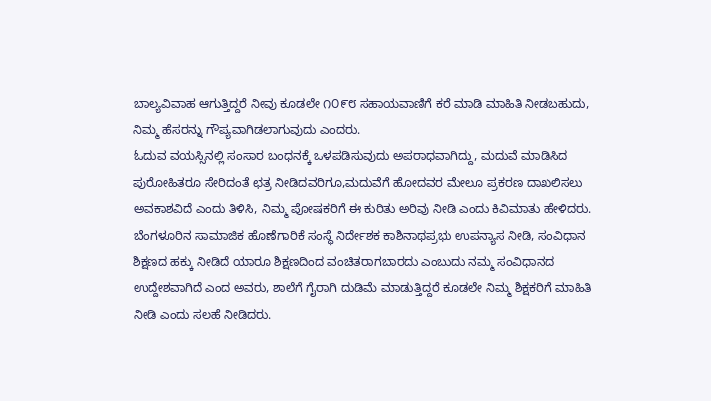ಬಾಲ್ಯವಿವಾಹ ಆಗುತ್ತಿದ್ದರೆ ನೀವು ಕೂಡಲೇ ೧೦೯೮ ಸಹಾಯವಾಣಿಗೆ ಕರೆ ಮಾಡಿ ಮಾಹಿತಿ ನೀಡಬಹುದು, ನಿಮ್ಮ ಹೆಸರನ್ನು ಗೌಪ್ಯವಾಗಿಡಲಾಗುವುದು ಎಂದರು.
ಓದುವ ವಯಸ್ಸಿನಲ್ಲಿ ಸಂಸಾರ ಬಂಧನಕ್ಕೆ ಒಳಪಡಿಸುವುದು ಅಪರಾಧವಾಗಿದ್ದು, ಮದುವೆ ಮಾಡಿಸಿದ ಪುರೋಹಿತರೂ ಸೇರಿದಂತೆ ಛತ್ರ ನೀಡಿದವರಿಗೂ,ಮದುವೆಗೆ ಹೋದವರ ಮೇಲೂ ಪ್ರಕರಣ ದಾಖಲಿಸಲು ಅವಕಾಶವಿದೆ ಎಂದು ತಿಳಿಸಿ, ನಿಮ್ಮ ಪೋಷಕರಿಗೆ ಈ ಕುರಿತು ಅರಿವು ನೀಡಿ ಎಂದು ಕಿವಿಮಾತು ಹೇಳಿದರು.
ಬೆಂಗಳೂರಿನ ಸಾಮಾಜಿಕ ಹೊಣೆಗಾರಿಕೆ ಸಂಸ್ಥೆ ನಿರ್ದೇಶಕ ಕಾಶಿನಾಥಪ್ರಭು ಉಪನ್ಯಾಸ ನೀಡಿ, ಸಂವಿಧಾನ ಶಿಕ್ಷಣದ ಹಕ್ಕು ನೀಡಿದೆ ಯಾರೂ ಶಿಕ್ಷಣದಿಂದ ವಂಚಿತರಾಗಬಾರದು ಎಂಬುದು ನಮ್ಮ ಸಂವಿಧಾನದ ಉದ್ದೇಶವಾಗಿದೆ ಎಂದ ಅವರು, ಶಾಲೆಗೆ ಗೈರಾಗಿ ದುಡಿಮೆ ಮಾಡುತ್ತಿದ್ದರೆ ಕೂಡಲೇ ನಿಮ್ಮ ಶಿಕ್ಷಕರಿಗೆ ಮಾಹಿತಿ ನೀಡಿ ಎಂದು ಸಲಹೆ ನೀಡಿದರು.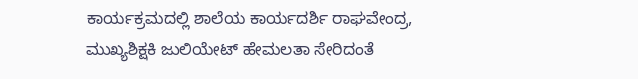ಕಾರ್ಯಕ್ರಮದಲ್ಲಿ ಶಾಲೆಯ ಕಾರ್ಯದರ್ಶಿ ರಾಘವೇಂದ್ರ, ಮುಖ್ಯಶಿಕ್ಷಕಿ ಜುಲಿಯೇಟ್ ಹೇಮಲತಾ ಸೇರಿದಂತೆ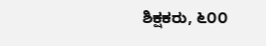ಶಿಕ್ಷಕರು, ೬೦೦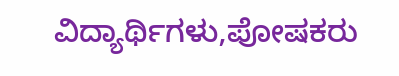ವಿದ್ಯಾರ್ಥಿಗಳು,ಪೋಷಕರು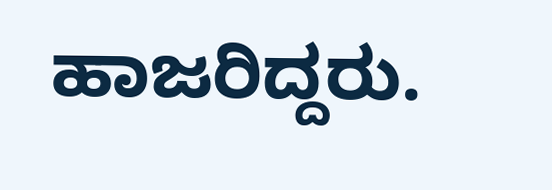ಹಾಜರಿದ್ದರು.